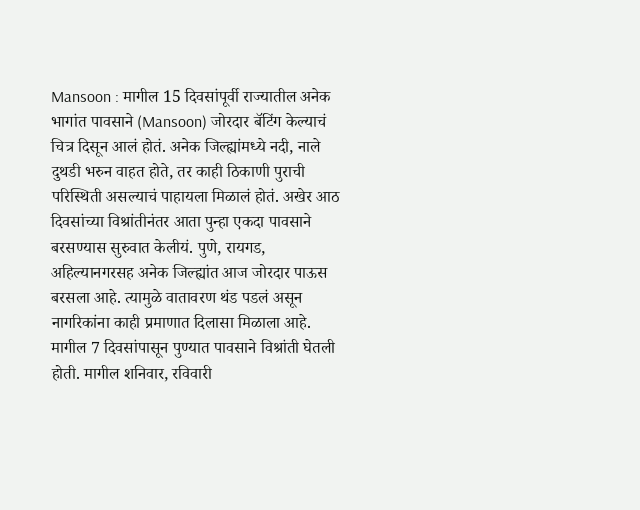Mansoon : मागील 15 दिवसांपूर्वी राज्यातील अनेक भागांत पावसाने (Mansoon) जोरदार बॅटिंग केल्याचं चित्र दिसून आलं होतं. अनेक जिल्ह्यांमध्ये नदी, नाले दुथडी भरुन वाहत होते, तर काही ठिकाणी पुराची परिस्थिती असल्याचं पाहायला मिळालं होतं. अखेर आठ दिवसांच्या विश्रांतीनंतर आता पुन्हा एकदा पावसाने बरसण्यास सुरुवात केलीयं. पुणे, रायगड, अहिल्यानगरसह अनेक जिल्ह्यांत आज जोरदार पाऊस बरसला आहे. त्यामुळे वातावरण थंड पडलं असून नागरिकांना काही प्रमाणात दिलासा मिळाला आहे.
मागील 7 दिवसांपासून पुण्यात पावसाने विश्रांती घेतली होती. मागील शनिवार, रविवारी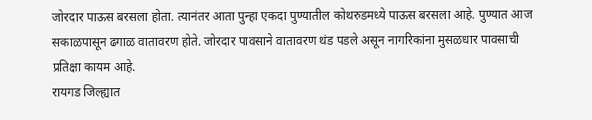जोरदार पाऊस बरसला होता. त्यानंतर आता पुन्हा एकदा पुण्यातील कोथरुडमध्ये पाऊस बरसला आहे. पुण्यात आज सकाळपासून ढगाळ वातावरण होते. जोरदार पावसाने वातावरण थंड पडले असून नागरिकांना मुसळधार पावसाची प्रतिक्षा कायम आहे.
रायगड जिल्ह्यात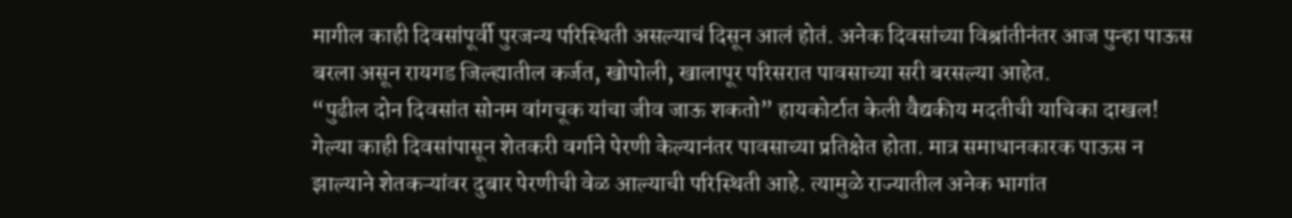मागील काही दिवसांपूर्वी पुरजन्य परिस्थिती असल्याचं दिसून आलं होतं. अनेक दिवसांच्या विश्रांतीनंतर आज पुन्हा पाऊस बरला असून रायगड जिल्ह्यातील कर्जत, खोपोली, खालापूर परिसरात पावसाच्या सरी बरसल्या आहेत.
“पुढील दोन दिवसांत सोनम वांगचूक यांचा जीव जाऊ शकतो” हायकोर्टात केली वैद्यकीय मदतीची याचिका दाखल!
गेल्या काही दिवसांपासून शेतकरी वर्गाने पेरणी केल्यानंतर पावसाच्या प्रतिक्षेत होता. मात्र समाधानकारक पाऊस न झाल्याने शेतकऱ्यांवर दुबार पेरणीची वेळ आल्याची परिस्थिती आहे. त्यामुळे राज्यातील अनेक भागांत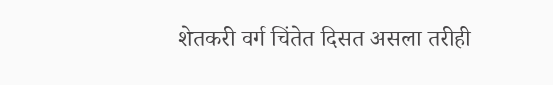शेतकरी वर्ग चिंतेत दिसत असला तरीही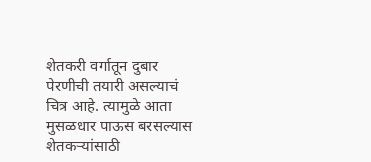शेतकरी वर्गातून दुबार पेरणीची तयारी असल्याचं चित्र आहे. त्यामुळे आता मुसळधार पाऊस बरसल्यास शेतकऱ्यांसाठी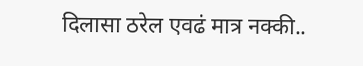दिलासा ठरेल एवढं मात्र नक्की..